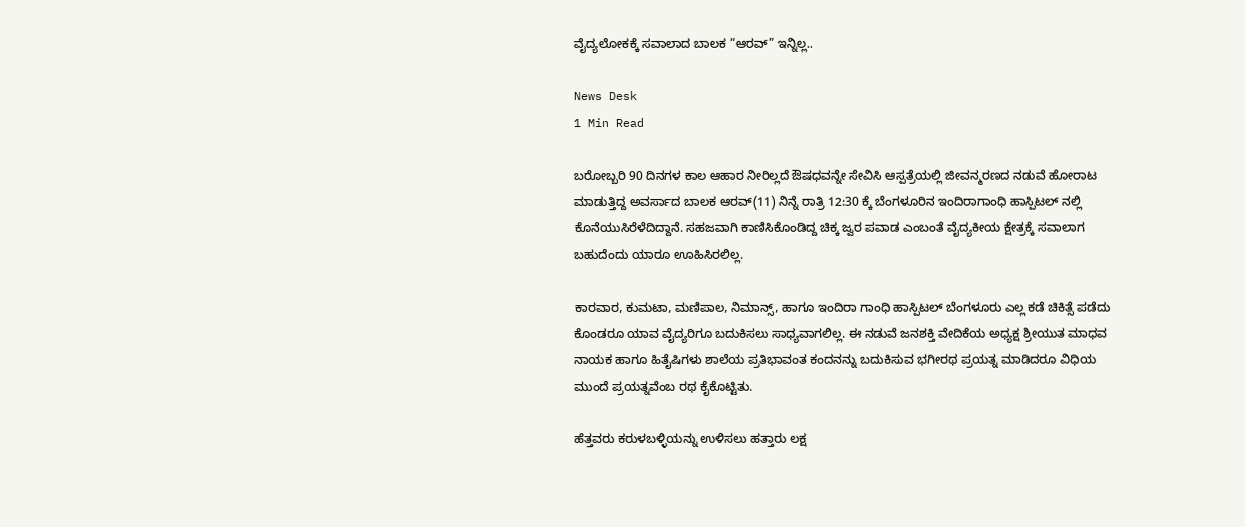ವೈದ್ಯಲೋಕಕ್ಕೆ ಸವಾಲಾದ ಬಾಲಕ “ಆರವ್” ಇನ್ನಿಲ್ಲ..

News Desk
1 Min Read

ಬರೋಬ್ಬರಿ 90 ದಿನಗಳ ಕಾಲ ಆಹಾರ ನೀರಿಲ್ಲದೆ ಔಷಧವನ್ನೇ ಸೇವಿಸಿ ಆಸ್ಪತ್ರೆಯಲ್ಲಿ ಜೀವನ್ಮರಣದ ನಡುವೆ ಹೋರಾಟ ಮಾಡುತ್ತಿದ್ದ ಅವರ್ಸಾದ ಬಾಲಕ ಆರವ್(11) ನಿನ್ನೆ ರಾತ್ರಿ 12:30 ಕ್ಕೆ ಬೆಂಗಳೂರಿನ ಇಂದಿರಾಗಾಂಧಿ ಹಾಸ್ಪಿಟಲ್ ನಲ್ಲಿ ಕೊನೆಯುಸಿರೆಳೆದಿದ್ದಾನೆ. ಸಹಜವಾಗಿ ಕಾಣಿಸಿಕೊಂಡಿದ್ದ ಚಿಕ್ಕ ಜ್ವರ ಪವಾಡ ಎಂಬಂತೆ ವೈದ್ಯಕೀಯ ಕ್ಷೇತ್ರಕ್ಕೆ ಸವಾಲಾಗ ಬಹುದೆಂದು ಯಾರೂ ಊಹಿಸಿರಲಿಲ್ಲ.

ಕಾರವಾರ, ಕುಮಟಾ, ಮಣಿಪಾಲ, ನಿಮಾನ್ಸ್, ಹಾಗೂ ಇಂದಿರಾ ಗಾಂಧಿ ಹಾಸ್ಪಿಟಲ್ ಬೆಂಗಳೂರು ಎಲ್ಲ ಕಡೆ ಚಿಕಿತ್ಸೆ ಪಡೆದು ಕೊಂಡರೂ ಯಾವ ವೈದ್ಯರಿಗೂ ಬದುಕಿಸಲು ಸಾಧ್ಯವಾಗಲಿಲ್ಲ. ಈ ನಡುವೆ ಜನಶಕ್ತಿ ವೇದಿಕೆಯ ಅಧ್ಯಕ್ಷ ಶ್ರೀಯುತ ಮಾಧವ ನಾಯಕ ಹಾಗೂ ಹಿತೈಷಿಗಳು ಶಾಲೆಯ ಪ್ರತಿಭಾವಂತ ಕಂದನನ್ನು ಬದುಕಿಸುವ ಭಗೀರಥ ಪ್ರಯತ್ನ ಮಾಡಿದರೂ ವಿಧಿಯ ಮುಂದೆ ಪ್ರಯತ್ನವೆಂಬ ರಥ ಕೈಕೊಟ್ಟಿತು.

ಹೆತ್ತವರು ಕರುಳಬಳ್ಳಿಯನ್ನು ಉಳಿಸಲು ಹತ್ತಾರು ಲಕ್ಷ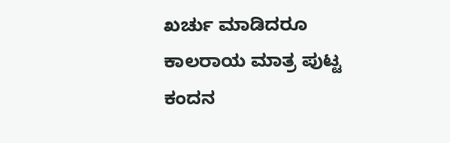ಖರ್ಚು ಮಾಡಿದರೂ ಕಾಲರಾಯ ಮಾತ್ರ ಪುಟ್ಟ ಕಂದನ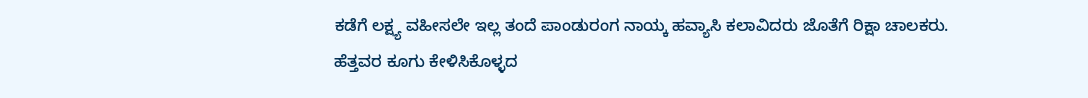ಕಡೆಗೆ ಲಕ್ಷ್ಯ ವಹೀಸಲೇ ಇಲ್ಲ ತಂದೆ ಪಾಂಡುರಂಗ ನಾಯ್ಕ ಹವ್ಯಾಸಿ ಕಲಾವಿದರು ಜೊತೆಗೆ ರಿಕ್ಷಾ ಚಾಲಕರು. ಹೆತ್ತವರ ಕೂಗು ಕೇಳಿಸಿಕೊಳ್ಳದ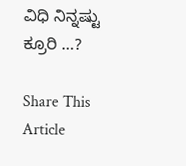ವಿಧಿ ನಿನ್ನಷ್ಟು ಕ್ರೂರಿ …?

Share This Article